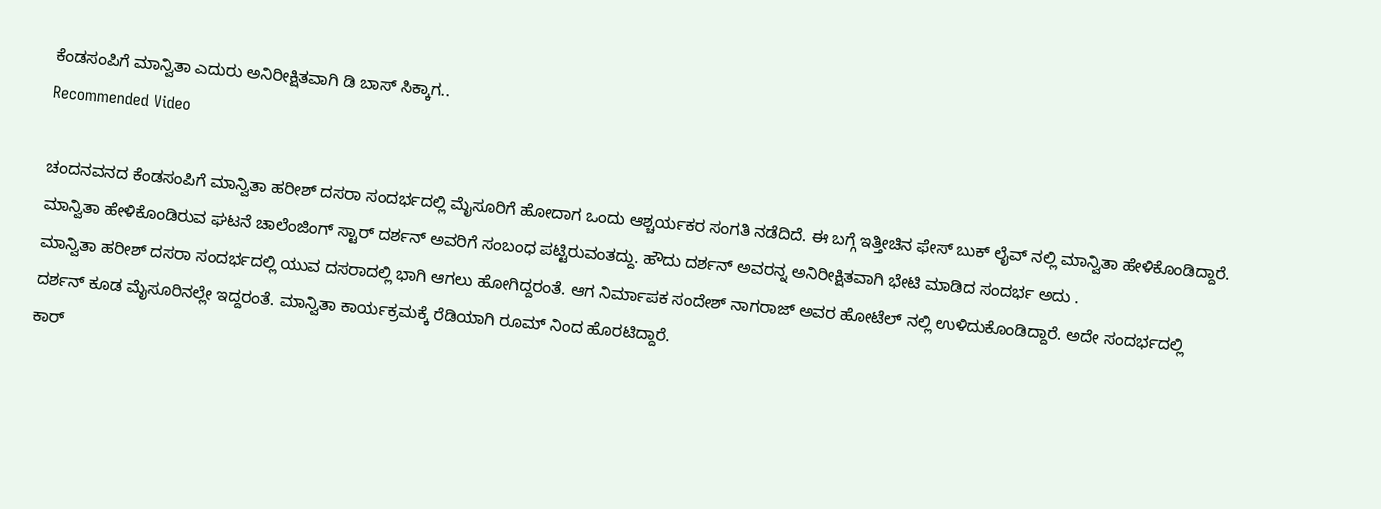ಕೆಂಡಸಂಪಿಗೆ ಮಾನ್ವಿತಾ ಎದುರು ಅನಿರೀಕ್ಷಿತವಾಗಿ ಡಿ ಬಾಸ್ ಸಿಕ್ಕಾಗ..
Recommended Video

ಚಂದನವನದ ಕೆಂಡಸಂಪಿಗೆ ಮಾನ್ವಿತಾ ಹರೀಶ್ ದಸರಾ ಸಂದರ್ಭದಲ್ಲಿ ಮೈಸೂರಿಗೆ ಹೋದಾಗ ಒಂದು ಆಶ್ಚರ್ಯಕರ ಸಂಗತಿ ನಡೆದಿದೆ. ಈ ಬಗ್ಗೆ ಇತ್ತೀಚಿನ ಫೇಸ್ ಬುಕ್ ಲೈವ್ ನಲ್ಲಿ ಮಾನ್ವಿತಾ ಹೇಳಿಕೊಂಡಿದ್ದಾರೆ. ಮಾನ್ವಿತಾ ಹೇಳಿಕೊಂಡಿರುವ ಘಟನೆ ಚಾಲೆಂಜಿಂಗ್ ಸ್ಟಾರ್ ದರ್ಶನ್ ಅವರಿಗೆ ಸಂಬಂಧ ಪಟ್ಟಿರುವಂತದ್ದು. ಹೌದು ದರ್ಶನ್ ಅವರನ್ನ ಅನಿರೀಕ್ಷಿತವಾಗಿ ಭೇಟಿ ಮಾಡಿದ ಸಂದರ್ಭ ಅದು .
ಮಾನ್ವಿತಾ ಹರೀಶ್ ದಸರಾ ಸಂದರ್ಭದಲ್ಲಿ ಯುವ ದಸರಾದಲ್ಲಿ ಭಾಗಿ ಆಗಲು ಹೋಗಿದ್ದರಂತೆ. ಆಗ ನಿರ್ಮಾಪಕ ಸಂದೇಶ್ ನಾಗರಾಜ್ ಅವರ ಹೋಟೆಲ್ ನಲ್ಲಿ ಉಳಿದುಕೊಂಡಿದ್ದಾರೆ. ಅದೇ ಸಂದರ್ಭದಲ್ಲಿ ದರ್ಶನ್ ಕೂಡ ಮೈಸೂರಿನಲ್ಲೇ ಇದ್ದರಂತೆ. ಮಾನ್ವಿತಾ ಕಾರ್ಯಕ್ರಮಕ್ಕೆ ರೆಡಿಯಾಗಿ ರೂಮ್ ನಿಂದ ಹೊರಟಿದ್ದಾರೆ.
ಕಾರ್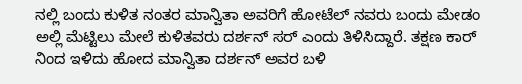ನಲ್ಲಿ ಬಂದು ಕುಳಿತ ನಂತರ ಮಾನ್ವಿತಾ ಅವರಿಗೆ ಹೋಟೆಲ್ ನವರು ಬಂದು ಮೇಡಂ ಅಲ್ಲಿ ಮೆಟ್ಟಿಲು ಮೇಲೆ ಕುಳಿತವರು ದರ್ಶನ್ ಸರ್ ಎಂದು ತಿಳಿಸಿದ್ದಾರೆ. ತಕ್ಷಣ ಕಾರ್ ನಿಂದ ಇಳಿದು ಹೋದ ಮಾನ್ವಿತಾ ದರ್ಶನ್ ಅವರ ಬಳಿ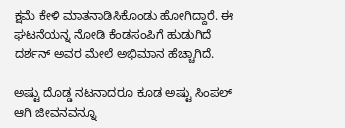ಕ್ಷಮೆ ಕೇಳಿ ಮಾತನಾಡಿಸಿಕೊಂಡು ಹೋಗಿದ್ದಾರೆ. ಈ ಘಟನೆಯನ್ನ ನೋಡಿ ಕೆಂಡಸಂಪಿಗೆ ಹುಡುಗಿದೆ ದರ್ಶನ್ ಅವರ ಮೇಲೆ ಅಭಿಮಾನ ಹೆಚ್ಚಾಗಿದೆ.

ಅಷ್ಟು ದೊಡ್ಡ ನಟನಾದರೂ ಕೂಡ ಅಷ್ಟು ಸಿಂಪಲ್ ಆಗಿ ಜೀವನವನ್ನೂ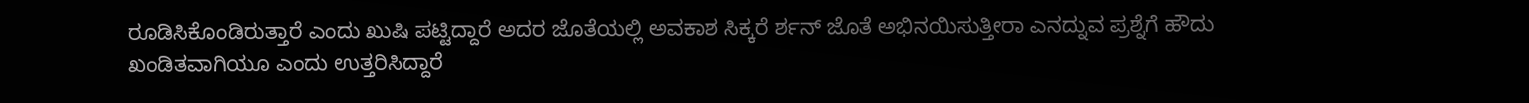ರೂಡಿಸಿಕೊಂಡಿರುತ್ತಾರೆ ಎಂದು ಖುಷಿ ಪಟ್ಟಿದ್ದಾರೆ ಅದರ ಜೊತೆಯಲ್ಲಿ ಅವಕಾಶ ಸಿಕ್ಕರೆ ರ್ಶನ್ ಜೊತೆ ಅಭಿನಯಿಸುತ್ತೀರಾ ಎನದ್ನುವ ಪ್ರಶ್ನೆಗೆ ಹೌದು ಖಂಡಿತವಾಗಿಯೂ ಎಂದು ಉತ್ತರಿಸಿದ್ದಾರೆ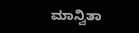ಮಾನ್ವಿತಾ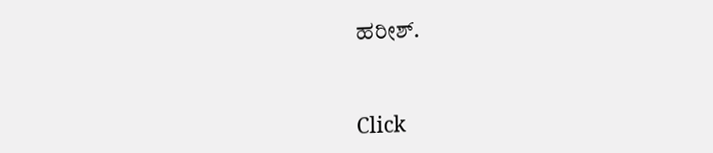ಹರೀಶ್.


Click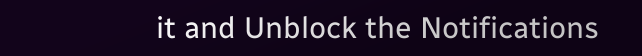it and Unblock the Notifications